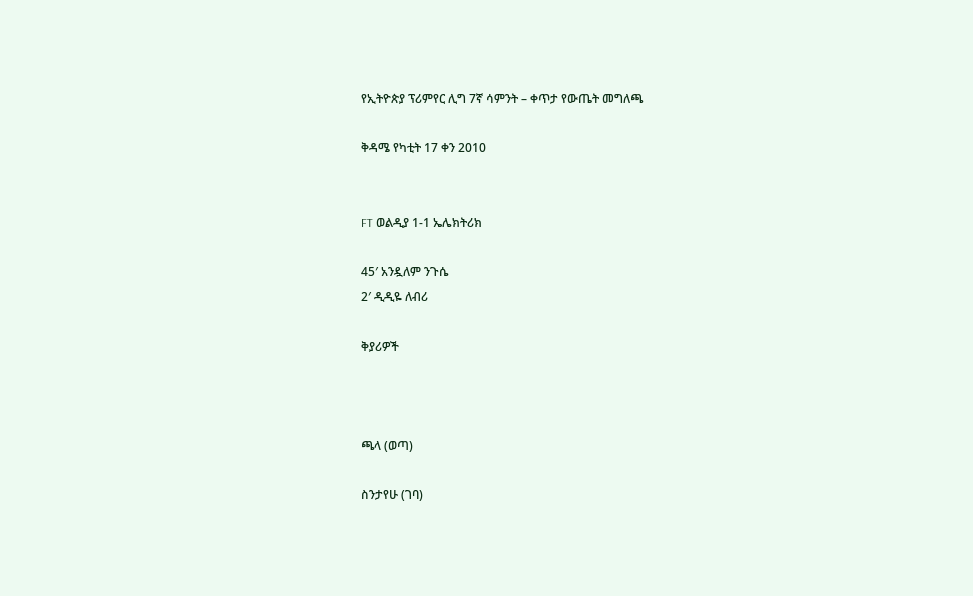የኢትዮጵያ ፕሪምየር ሊግ 7ኛ ሳምንት – ቀጥታ የውጤት መግለጫ

ቅዳሜ የካቲት 17 ቀን 2010


FT ወልዲያ 1-1 ኤሌክትሪክ

45′ አንዷለም ንጉሴ
2′ ዲዲዬ ለብሪ

ቅያሪዎች



ጫላ (ወጣ)

ስንታየሁ (ገባ)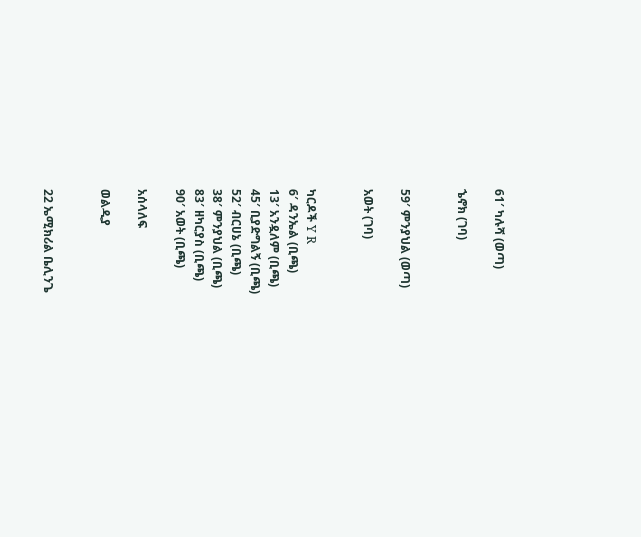61′ ካሉሻ (ወጣ)

ኄኖክ (ገባ)


59′ ምንያህል (ወጣ)

አወት (ገባ)


ካርዶች Y R
6′ ዳንኤል (ቢጫ)
13′ አንዷለም (ቢጫ)
45′ ቢያድግልኝ (ቢጫ)
52′ ብርሀኔ (ቢጫ)
38′ ምንያህል (ቢጫ)
83′ ዘካርያስ (ቢጫ)
90′ አወት (ቢጫ)

አሰላለፍ

ወልዲያ


22 ኤሚክሪል ቤሊንጌ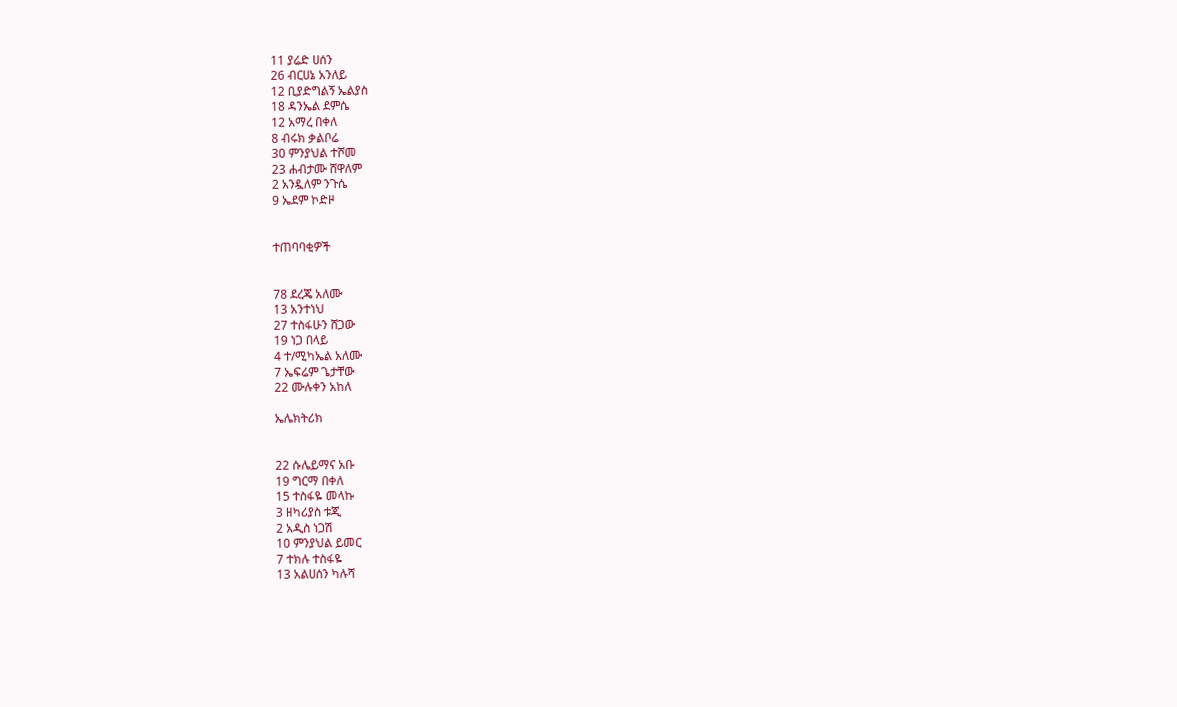11 ያሬድ ሀሰን
26 ብርሀኔ አንለይ
12 ቢያድግልኝ ኤልያስ
18 ዳንኤል ደምሴ
12 አማረ በቀለ
8 ብሩክ ቃልቦሬ
30 ምንያህል ተሾመ
23 ሐብታሙ ሸዋለም
2 አንዷለም ንጉሴ
9 ኤደም ኮድዞ


ተጠባባቂዎች


78 ደረጄ አለሙ
13 አንተነህ
27 ተስፋሁን ሸጋው
19 ነጋ በላይ
4 ተ/ሚካኤል አለሙ
7 ኤፍሬም ጌታቸው
22 ሙሉቀን አከለ

ኤሌክትሪክ


22 ሱሌይማና አቡ
19 ግርማ በቀለ
15 ተስፋዬ መላኩ
3 ዘካሪያስ ቱጂ
2 አዲስ ነጋሽ
10 ምንያህል ይመር
7 ተክሉ ተስፋዬ
13 አልሀሰን ካሉሻ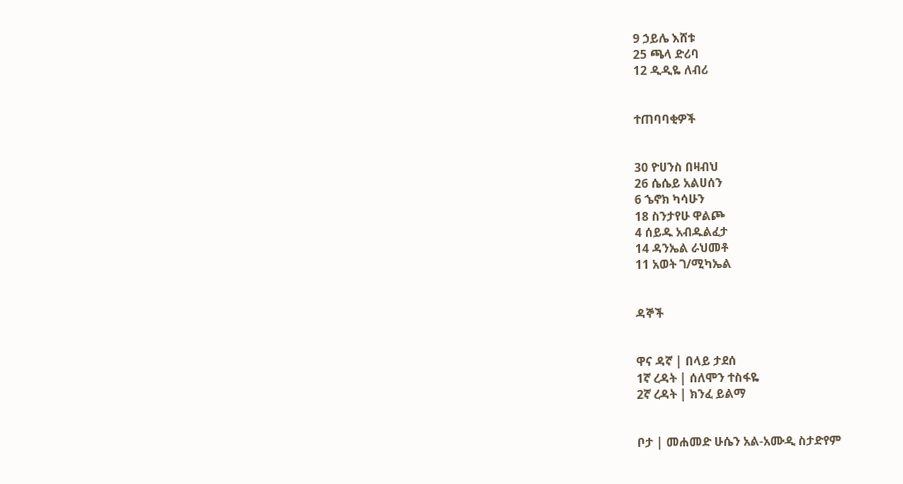9 ኃይሌ እሸቱ
25 ጫላ ድሪባ
12 ዲዲዬ ለብሪ


ተጠባባቂዎች


30 ዮሀንስ በዛብህ
26 ሴሴይ አልሀሰን
6 ኄኖክ ካሳሁን
18 ስንታየሁ ዋልጮ
4 ሰይዱ አብዱልፈታ
14 ዳንኤል ራህመቶ
11 አወት ገ/ሚካኤል


ዳኞች


ዋና ዳኛ | በላይ ታደሰ
1ኛ ረዳት | ሰለሞን ተስፋዬ
2ኛ ረዳት | ክንፈ ይልማ


ቦታ | መሐመድ ሁሴን አል-አሙዲ ስታድየም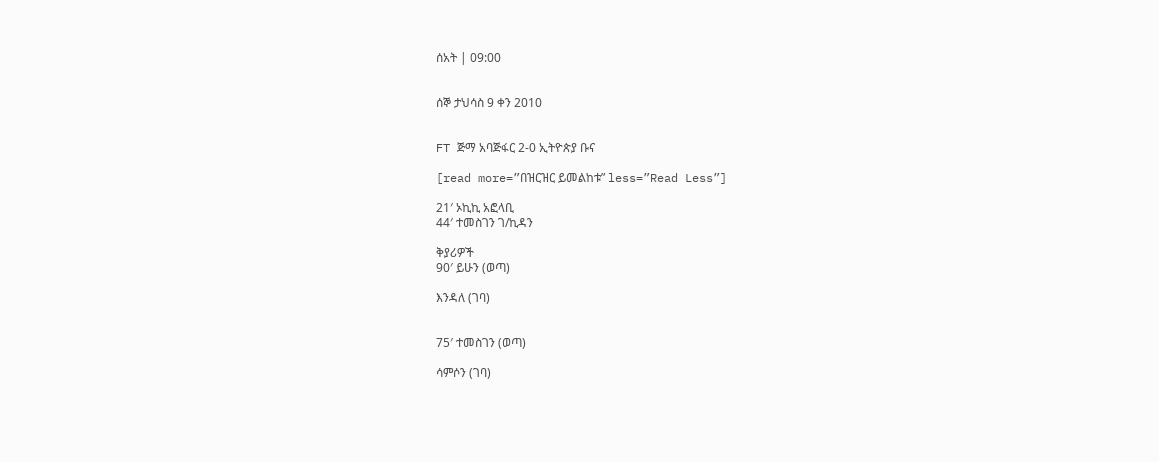ሰአት | 09:00


ሰኞ ታህሳስ 9 ቀን 2010


FT ጅማ አባጅፋር 2-0 ኢትዮጵያ ቡና

[read more=”በዝርዝር ይመልከቱ” less=”Read Less”]

21′ ኦኪኪ አፎላቢ
44′ ተመስገን ገ/ኪዳን

ቅያሪዎች
90′ ይሁን (ወጣ)

እንዳለ (ገባ)


75′ ተመስገን (ወጣ)

ሳምሶን (ገባ)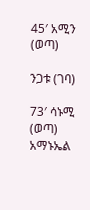45′ አሚን (ወጣ)

ንጋቱ (ገባ)

73′ ሳኑሚ (ወጣ)
አማኑኤል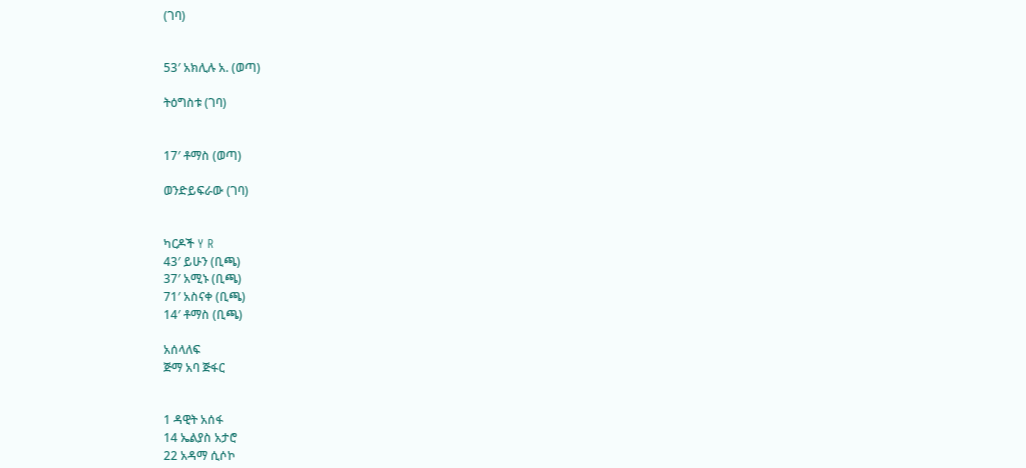(ገባ)


53′ አክሊሉ አ. (ወጣ)

ትዕግስቱ (ገባ)


17′ ቶማስ (ወጣ)

ወንድይፍራው (ገባ)


ካርዶች Y R
43′ ይሁን (ቢጫ)
37′ አሚኑ (ቢጫ)
71′ አስናቀ (ቢጫ)
14′ ቶማስ (ቢጫ)

አሰላለፍ
ጅማ አባ ጅፋር


1 ዳዊት አሰፋ
14 ኤልያስ አታሮ
22 አዳማ ሲሶኮ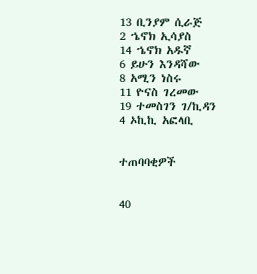13 ቢንያም ሲራጅ
2 ኄኖክ ኢሳያስ
14 ኄኖክ አዱኛ
6 ይሁን እንዳሻው
8 አሚን ነስሩ
11 ዮናስ ገረመው
19 ተመስገን ገ/ኪዳን
4 ኦኪኪ አፎላቢ


ተጠባባቂዎች


40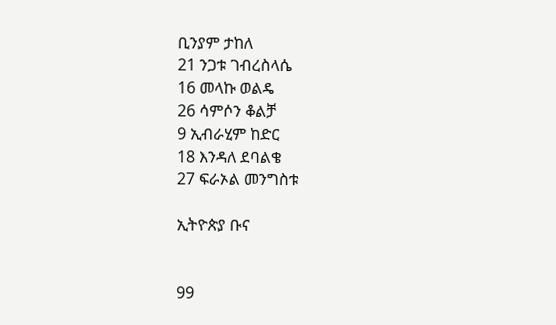ቢንያም ታከለ
21 ንጋቱ ገብረስላሴ
16 መላኩ ወልዴ
26 ሳምሶን ቆልቻ
9 ኢብራሂም ከድር
18 እንዳለ ደባልቄ
27 ፍራኦል መንግስቱ

ኢትዮጵያ ቡና


99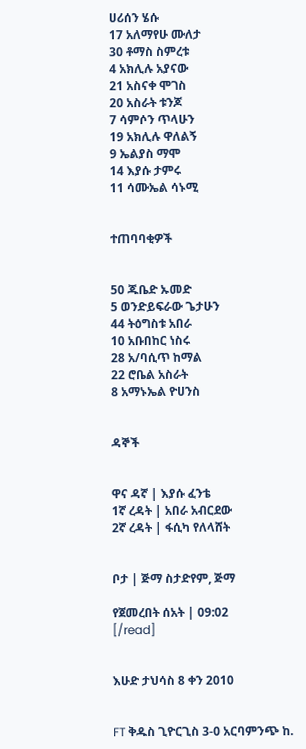ሀሪሰን ሄሱ
17 አለማየሁ ሙለታ
30 ቶማስ ስምረቱ
4 አክሊሉ አያናው
21 አስናቀ ሞገስ
20 አስራት ቱንጆ
7 ሳምሶን ጥላሁን
19 አክሊሉ ዋለልኝ
9 ኤልያስ ማሞ
14 እያሱ ታምሩ
11 ሳሙኤል ሳኑሚ


ተጠባባቂዎች


50 ጁቤድ ኡመድ
5 ወንድይፍራው ጌታሁን
44 ትዕግስቱ አበራ
10 አቡበከር ነስሩ
28 አ/ባሲጥ ከማል
22 ሮቤል አስራት
8 አማኑኤል ዮሀንስ


ዳኞች


ዋና ዳኛ | እያሱ ፈንቴ
1ኛ ረዳት | አበራ አብርደው
2ኛ ረዳት | ፋሲካ የለላሸት


ቦታ | ጅማ ስታድየም, ጅማ

የጀመረበት ሰአት | 09:02
[/read]


እሁድ ታህሳስ 8 ቀን 2010


FT ቅዱስ ጊዮርጊስ 3-0 አርባምንጭ ከ.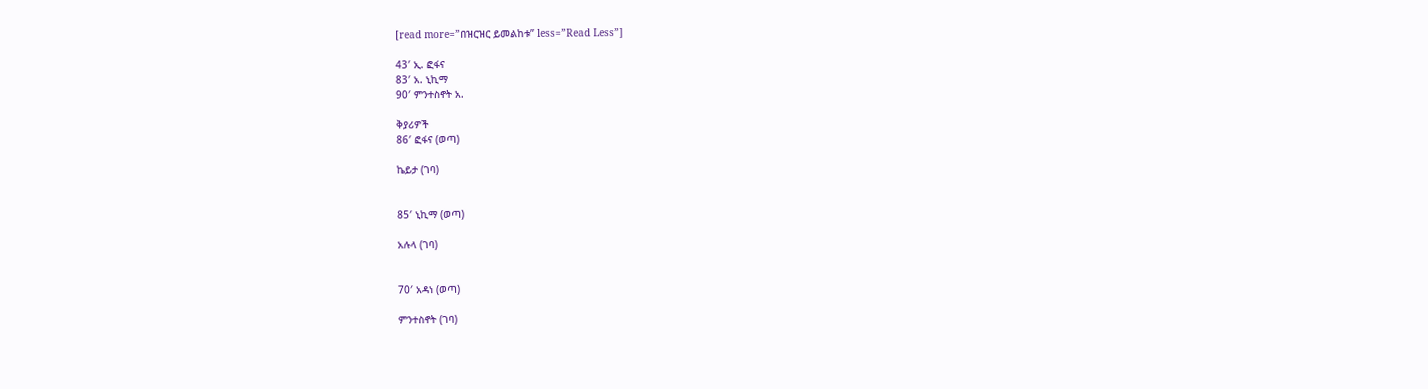[read more=”በዝርዝር ይመልከቱ” less=”Read Less”]

43′ ኢ. ፎፋና
83′ አ. ኒኪማ
90′ ምንተስኖት አ.

ቅያሪዎች
86′ ፎፋና (ወጣ)

ኬይታ (ገባ)


85′ ኒኪማ (ወጣ)

አሉላ (ገባ)


70′ አዳነ (ወጣ)

ምንተስኖት (ገባ)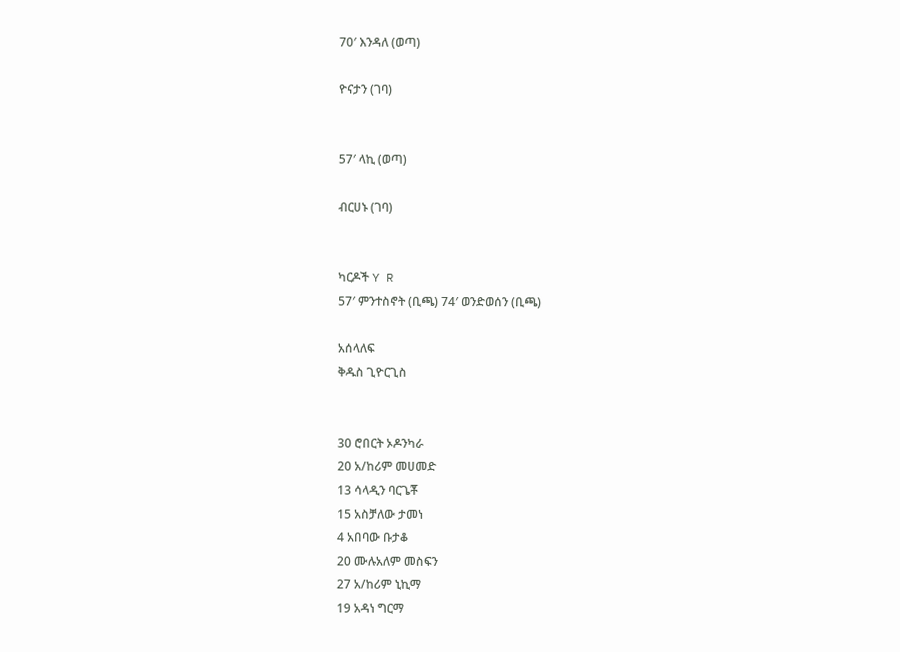70′ እንዳለ (ወጣ)

ዮናታን (ገባ)


57′ ላኪ (ወጣ)

ብርሀኑ (ገባ)


ካርዶች Y R
57′ ምንተስኖት (ቢጫ) 74′ ወንድወሰን (ቢጫ)

አሰላለፍ
ቅዱስ ጊዮርጊስ


30 ሮበርት ኦዶንካራ
20 አ/ከሪም መሀመድ
13 ሳላዲን ባርጌቾ
15 አስቻለው ታመነ
4 አበባው ቡታቆ
20 ሙሉአለም መስፍን
27 አ/ከሪም ኒኪማ
19 አዳነ ግርማ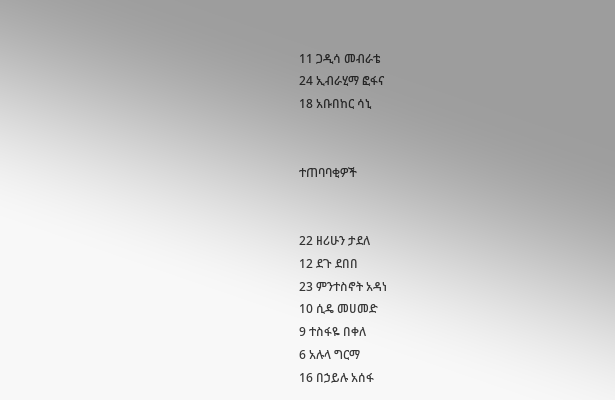11 ጋዲሳ መብራቴ
24 ኢብራሂማ ፎፋና
18 አቡበከር ሳኒ


ተጠባባቂዎች


22 ዘሪሁን ታደለ
12 ደጉ ደበበ
23 ምንተስኖት አዳነ
10 ሲዴ መሀመድ
9 ተስፋዬ በቀለ
6 አሉላ ግርማ
16 በኃይሉ አሰፋ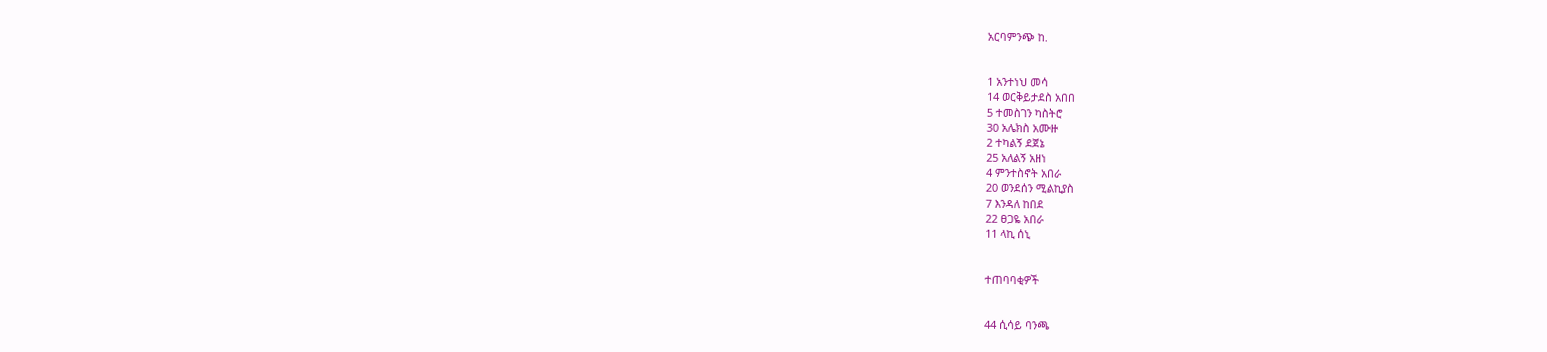አርባምንጭ ከ.


1 አንተነህ መሳ
14 ወርቅይታደስ አበበ
5 ተመስገን ካስትሮ
30 አሌክስ አሙዙ
2 ተካልኝ ደጀኔ
25 አለልኝ አዘነ
4 ምንተስኖት አበራ
20 ወንደሰን ሚልኪያስ
7 እንዳለ ከበደ
22 ፀጋዬ አበራ
11 ላኪ ሰኒ


ተጠባባቂዎች


44 ሲሳይ ባንጫ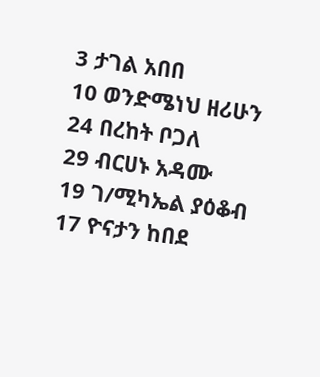3 ታገል አበበ
10 ወንድሜነህ ዘሪሁን
24 በረከት ቦጋለ
29 ብርሀኑ አዳሙ
19 ገ/ሚካኤል ያዕቆብ
17 ዮናታን ከበደ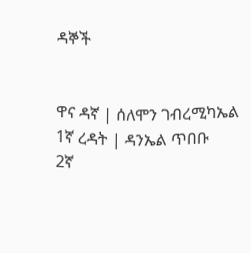ዳኞች


ዋና ዳኛ | ሰለሞን ገብረሚካኤል
1ኛ ረዳት | ዳንኤል ጥበቡ
2ኛ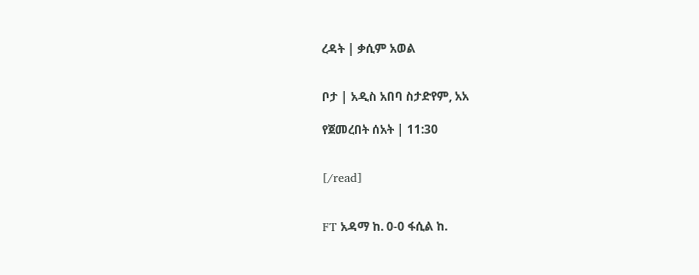ረዳት | ቃሲም አወል


ቦታ | አዲስ አበባ ስታድየም, አአ

የጀመረበት ሰአት | 11:30


[/read]


FT አዳማ ከ. 0-0 ፋሲል ከ.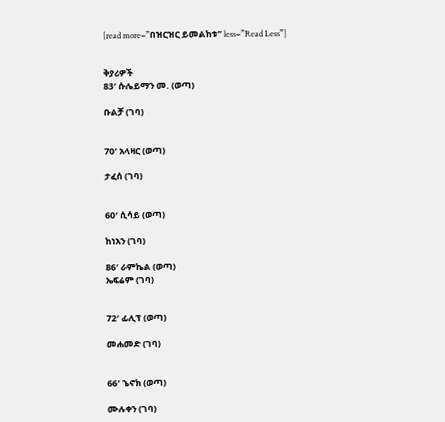[read more=”በዝርዝር ይመልከቱ” less=”Read Less”]


ቅያሪዎች
83′ ሱሌይማን መ. (ወጣ)

ቡልቻ (ገባ)


70′ አላዛር (ወጣ)

ታፈሰ (ገባ)


60′ ሲሳይ (ወጣ)

ከነአን (ገባ)

86′ ራምኬል (ወጣ)
ኤፍሬም (ገባ)


72′ ፊሊፕ (ወጣ)

መሐመድ (ገባ)


66′ ኄኖክ (ወጣ)

ሙሉቀን (ገባ)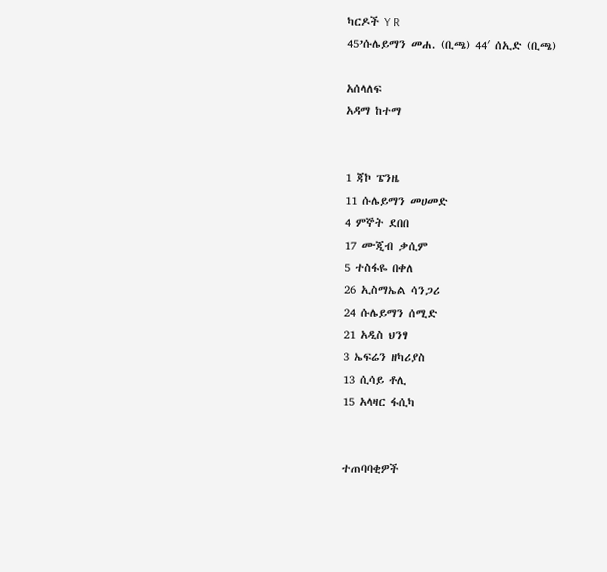ካርዶች Y R
45’ሱሌይማን መሐ. (ቢጫ) 44′ ሰኢድ (ቢጫ)

አሰላለፍ
አዳማ ከተማ


1 ጃኮ ፔንዜ
11 ሱሌይማን መሀመድ
4 ምኞት ደበበ
17 ሙጂብ ቃሲም
5 ተስፋዬ በቀለ
26 ኢስማኤል ሳንጋሪ
24 ሱሌይማን ሰሚድ
21 አዲስ ህንፃ
3 ኤፍሬን ዘካሪያስ
13 ሲሳይ ቶሊ
15 አላዛር ፋሲካ


ተጠባባቂዎች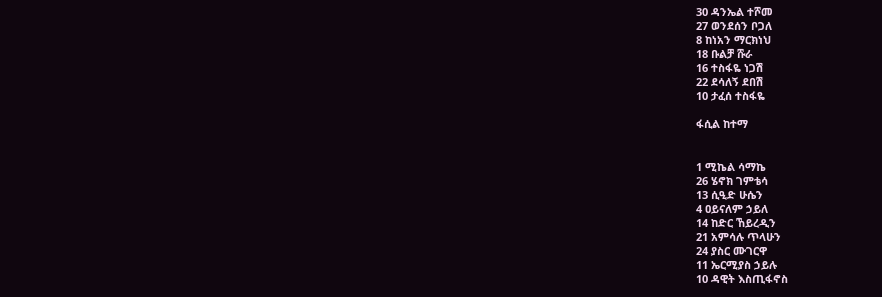30 ዳንኤል ተሾመ
27 ወንደሰን ቦጋለ
8 ከነአን ማርክነህ
18 ቡልቻ ሹራ
16 ተስፋዬ ነጋሽ
22 ደሳለኝ ደበሽ
10 ታፈሰ ተስፋዬ

ፋሲል ከተማ


1 ሚኬል ሳማኬ
26 ሄኖክ ገምቴሳ
13 ሲዒድ ሁሴን
4 ዐይናለም ኃይለ
14 ከድር ኸይረዲን
21 አምሳሉ ጥላሁን
24 ያስር ሙገርዋ
11 ኤርሚያስ ኃይሉ
10 ዳዊት እስጢፋኖስ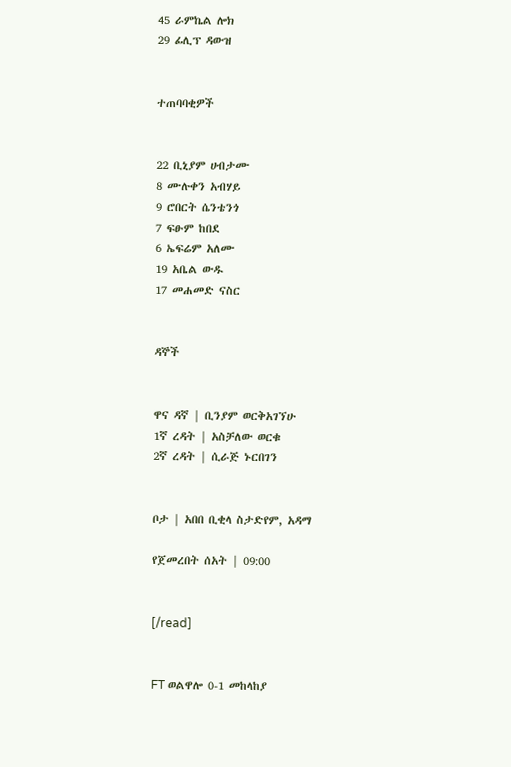45 ራምኬል ሎክ
29 ፊሊፕ ዳውዝ


ተጠባባቂዎች


22 ቢኒያም ሀብታሙ
8 ሙሉቀን አብሃይ
9 ሮበርት ሴንቴንጎ
7 ፍፁም ከበደ
6 ኤፍሬም አለሙ
19 አቤል ውዱ
17 መሐመድ ናስር


ዳኞች


ዋና ዳኛ | ቢንያም ወርቅአገኘሁ
1ኛ ረዳት | አስቻለው ወርቁ
2ኛ ረዳት | ሲራጅ ኑርበገን


ቦታ | አበበ ቢቂላ ስታድየም, አዳማ

የጀመረበት ሰአት | 09:00


[/read]


FT ወልዋሎ 0-1 መከላከያ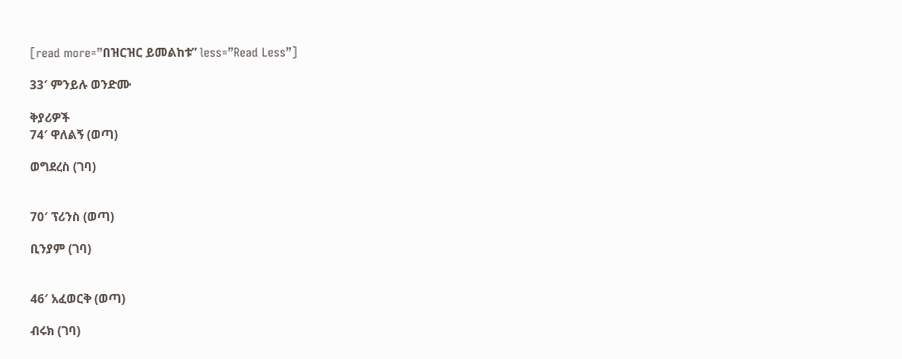[read more=”በዝርዝር ይመልከቱ” less=”Read Less”]

33′ ምንይሉ ወንድሙ

ቅያሪዎች
74′ ዋለልኝ (ወጣ)

ወግደረስ (ገባ)


70′ ፕሪንስ (ወጣ)

ቢንያም (ገባ)


46′ አፈወርቅ (ወጣ)

ብሩክ (ገባ)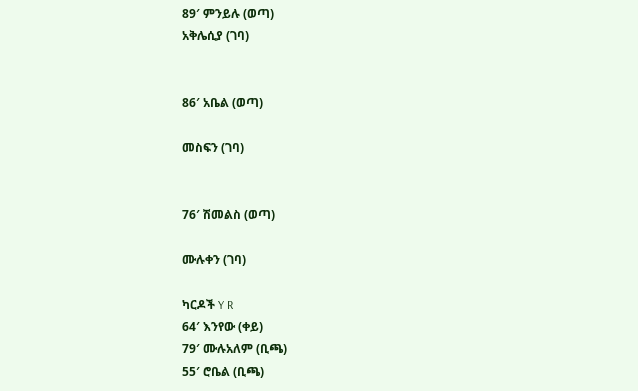89′ ምንይሉ (ወጣ)
አቅሌሲያ (ገባ)


86′ አቤል (ወጣ)

መስፍን (ገባ)


76′ ሽመልስ (ወጣ)

ሙሉቀን (ገባ)

ካርዶች Y R
64′ እንየው (ቀይ)
79′ ሙሉአለም (ቢጫ)
55′ ሮቤል (ቢጫ)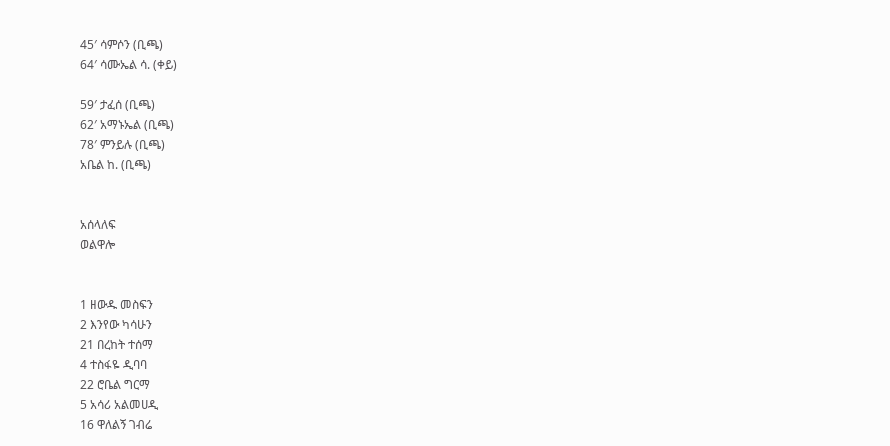45′ ሳምሶን (ቢጫ)
64′ ሳሙኤል ሳ. (ቀይ)

59′ ታፈሰ (ቢጫ)
62′ አማኑኤል (ቢጫ)
78′ ምንይሉ (ቢጫ)
አቤል ከ. (ቢጫ)


አሰላለፍ
ወልዋሎ


1 ዘውዱ መስፍን
2 እንየው ካሳሁን
21 በረከት ተሰማ
4 ተስፋዬ ዲባባ
22 ሮቤል ግርማ
5 አሳሪ አልመሀዲ
16 ዋለልኝ ገብሬ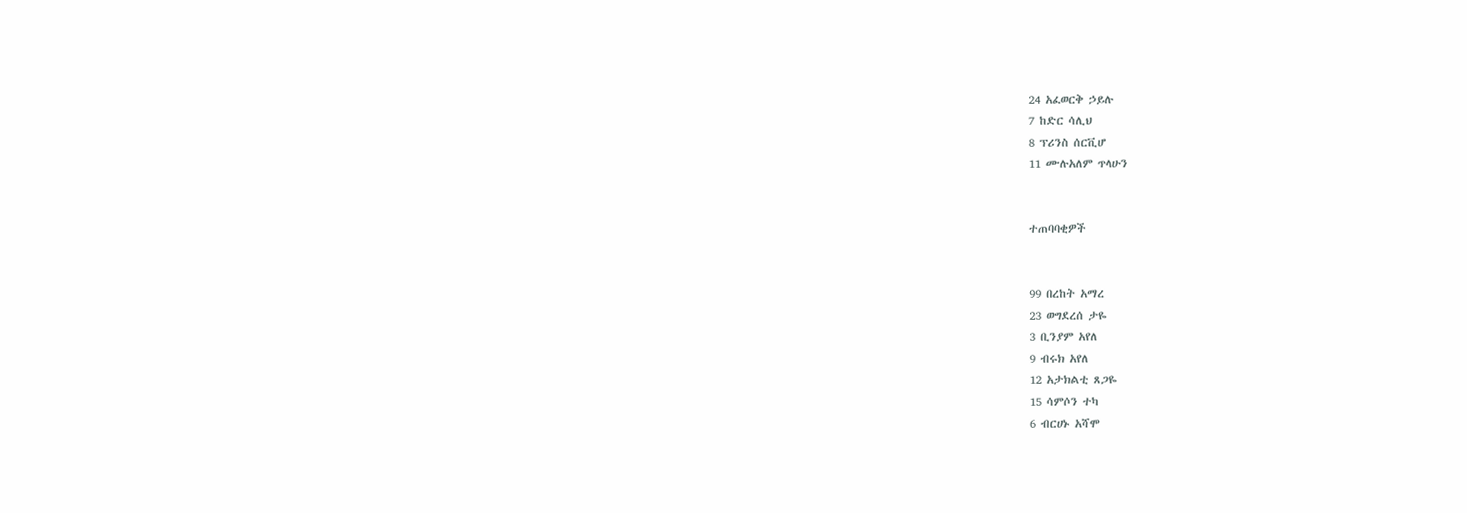24 አፈወርቅ ኃይሉ
7 ከድር ሳሊህ
8 ፕሪንስ ሰርቪሆ
11 ሙሉአለም ጥላሁን


ተጠባባቂዎች


99 በረከት አማረ
23 ወግደረሰ ታዬ
3 ቢንያም አየለ
9 ብሩክ አየለ
12 አታክልቲ ጸጋዬ
15 ሳምሶን ተካ
6 ብርሀኑ አሻሞ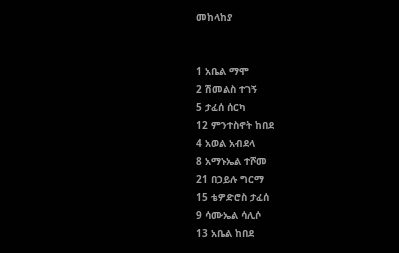መከላከያ


1 አቤል ማሞ
2 ሽመልስ ተገኝ
5 ታፈሰ ሰርካ
12 ምንተስኖት ከበደ
4 አወል አብደላ
8 አማኑኤል ተሾመ
21 በኃይሉ ግርማ
15 ቴዎድሮስ ታፈሰ
9 ሳሙኤል ሳሊሶ
13 አቤል ከበደ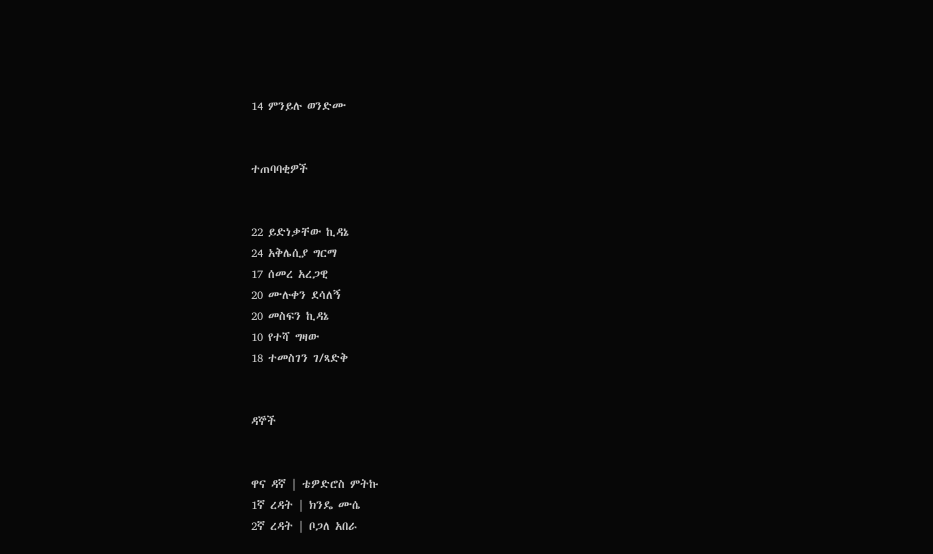14 ምንይሉ ወንድሙ


ተጠባባቂዎች


22 ይድነቃቸው ኪዳኔ
24 አቅሌሲያ ግርማ
17 ሰመረ አረጋዊ
20 ሙሉቀን ደሳለኝ
20 መስፍን ኪዳኔ
10 የተሻ ግዛው
18 ተመስገን ገ/ጻድቅ


ዳኞች


ዋና ዳኛ | ቴዎድሮስ ምትኩ
1ኛ ረዳት | ክንዴ ሙሴ
2ኛ ረዳት | ቦጋለ አበራ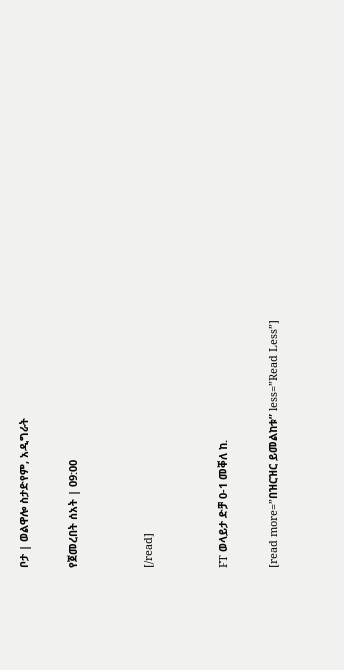ቦታ | ወልዋሎ ስታድየም, አዲግራት

የጀመረበት ሰአት | 09:00


[/read]


FT ወላይታ ድቻ 0-1 መቐለ ከ.

[read more=”በዝርዝር ይመልከቱ” less=”Read Less”]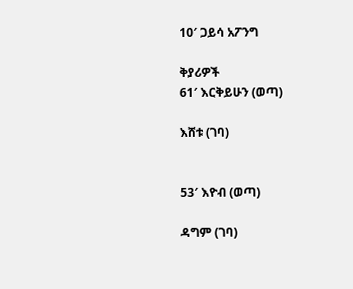10′ ጋይሳ አፖንግ

ቅያሪዎች
61′ እርቅይሁን (ወጣ)

እሸቱ (ገባ)


53′ እዮብ (ወጣ)

ዳግም (ገባ)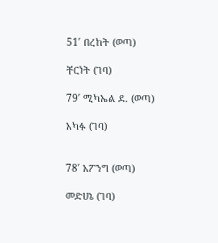51′ በረከት (ወጣ)

ቸርነት (ገባ)

79′ ሚካኤል ደ. (ወጣ)

አካፉ (ገባ)


78′ አፖንግ (ወጣ)

መድሀኔ (ገባ)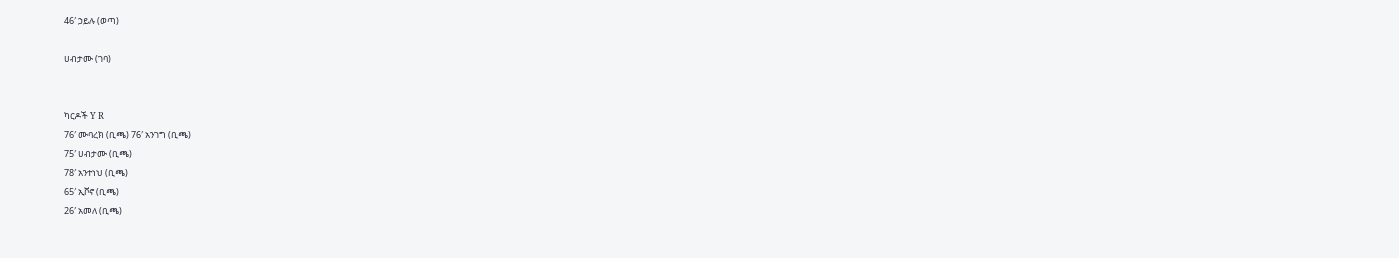46′ ኃይሉ (ወጣ)

ሀብታሙ (ገባ)


ካርዶች Y R
76′ ሙባረክ (ቢጫ) 76′ አንገግ (ቢጫ)
75′ ሀብታሙ (ቢጫ)
78′ አንተነህ (ቢጫ)
65′ ኢቮኖ (ቢጫ)
26′ አመለ (ቢጫ)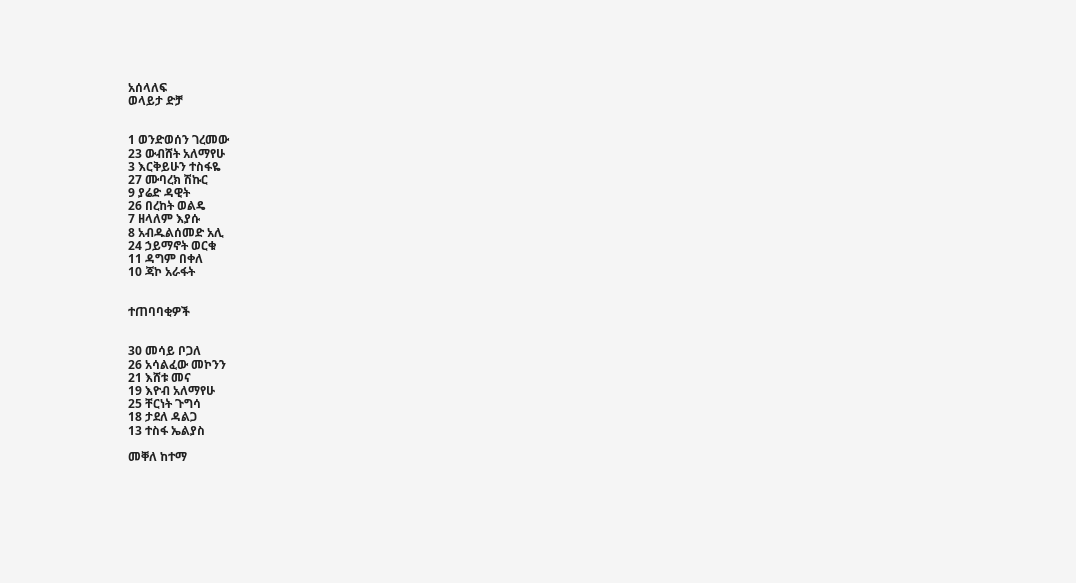አሰላለፍ
ወላይታ ድቻ


1 ወንድወሰን ገረመው
23 ውብሸት አለማየሁ
3 እርቅይሁን ተስፋዬ
27 ሙባረክ ሽኩር
9 ያሬድ ዳዊት
26 በረከት ወልዴ
7 ዘላለም እያሱ
8 አብዱልሰመድ አሊ
24 ኃይማኖት ወርቁ
11 ዳግም በቀለ
10 ጃኮ አራፋት


ተጠባባቂዎች


30 መሳይ ቦጋለ
26 አሳልፈው መኮንን
21 እሸቱ መና
19 እዮብ አለማየሁ
25 ቸርነት ጉግሳ
18 ታደለ ዳልጋ
13 ተስፋ ኤልያስ

መቐለ ከተማ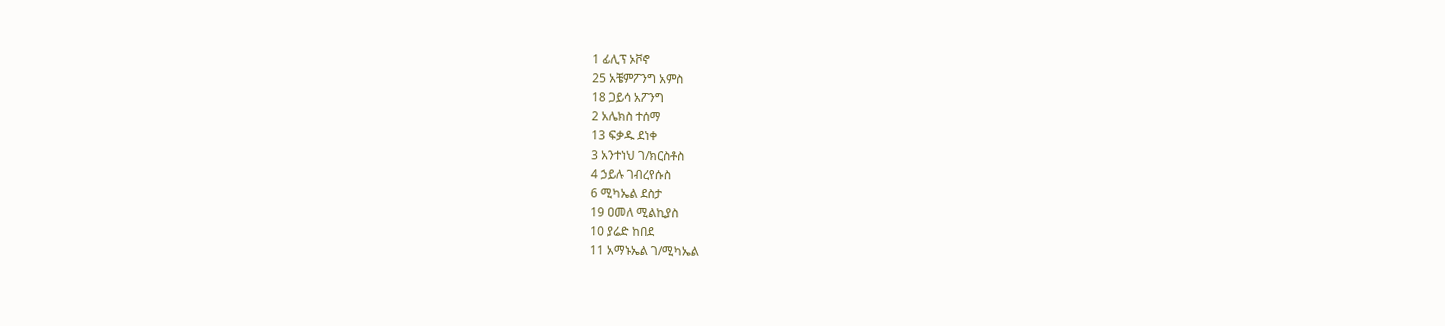1 ፊሊፕ ኦቮኖ
25 አቼምፖንግ አምስ
18 ጋይሳ አፖንግ
2 አሌክስ ተሰማ
13 ፍቃዱ ደነቀ
3 አንተነህ ገ/ክርስቶስ
4 ኃይሉ ገብረየሱስ
6 ሚካኤል ደስታ
19 ዐመለ ሚልኪያስ
10 ያሬድ ከበደ
11 አማኑኤል ገ/ሚካኤል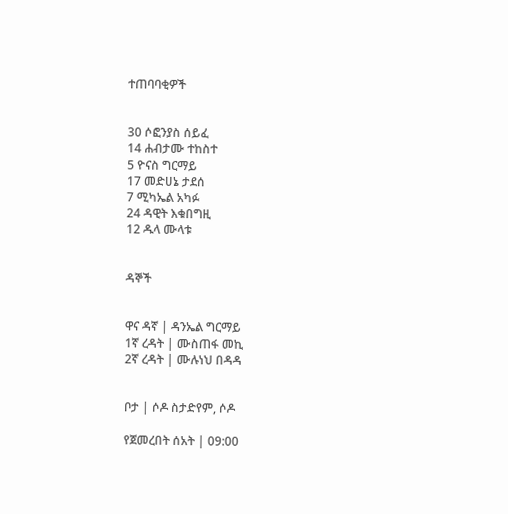ተጠባባቂዎች


30 ሶፎንያስ ሰይፈ
14 ሐብታሙ ተከስተ
5 ዮናስ ግርማይ
17 መድሀኔ ታደሰ
7 ሚካኤል አካፉ
24 ዳዊት እቁበግዚ
12 ዱላ ሙላቱ


ዳኞች


ዋና ዳኛ | ዳንኤል ግርማይ
1ኛ ረዳት | ሙስጠፋ መኪ
2ኛ ረዳት | ሙሉነህ በዳዳ


ቦታ | ሶዶ ስታድየም, ሶዶ

የጀመረበት ሰአት | 09:00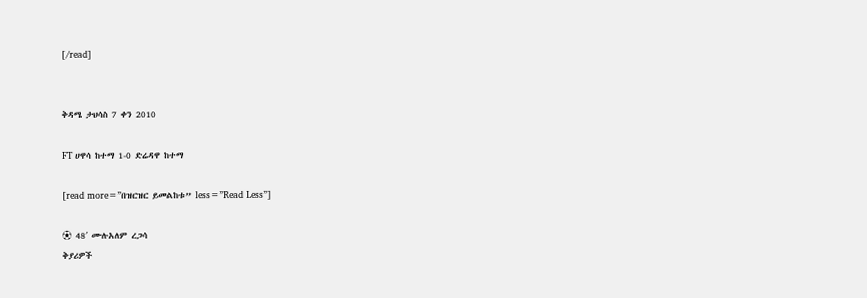[/read]


ቅዳሜ ታህሳስ 7 ቀን 2010

FT ሀዋሳ ከተማ 1-0 ድሬዳዋ ከተማ

[read more=”በዝርዝር ይመልከቱ” less=”Read Less”]

⚽ 48′ ሙሉአለም ረጋሳ
ቅያሪዎች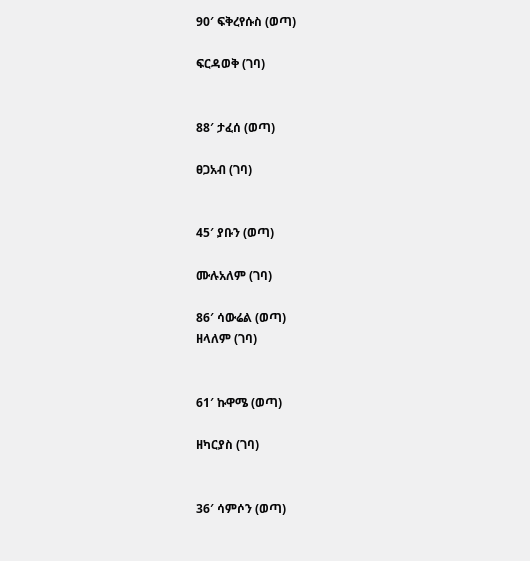90′ ፍቅረየሱስ (ወጣ)

ፍርዳወቅ (ገባ)


88′ ታፈሰ (ወጣ)

ፀጋአብ (ገባ)


45′ ያቡን (ወጣ)

ሙሉአለም (ገባ)

86′ ሳውሬል (ወጣ)
ዘላለም (ገባ)


61′ ኩዋሜ (ወጣ)

ዘካርያስ (ገባ)


36′ ሳምሶን (ወጣ)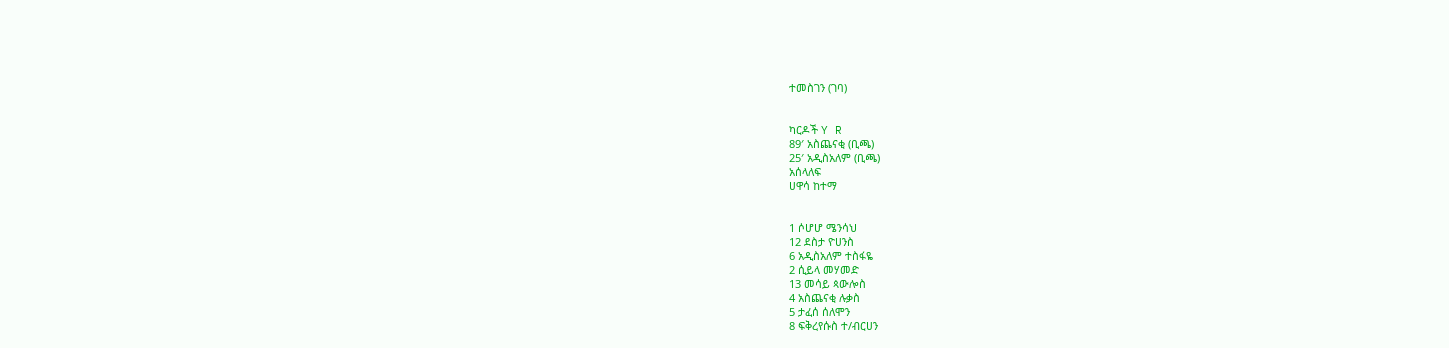ተመስገን (ገባ)


ካርዶች Y R
89′ አስጨናቂ (ቢጫ)
25′ አዲስአለም (ቢጫ)
አሰላለፍ
ሀዋሳ ከተማ


1 ሶሆሆ ሜንሳህ
12 ደስታ ዮሀንስ
6 አዲስአለም ተስፋዬ
2 ሲይላ መሃመድ
13 መሳይ ጳውሎስ
4 አስጨናቂ ሉቃስ
5 ታፈሰ ሰለሞን
8 ፍቅረየሱስ ተ/ብርሀን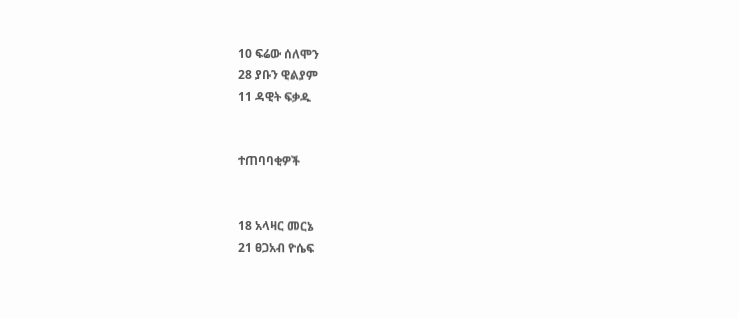10 ፍሬው ሰለሞን
28 ያቡን ዊልያም
11 ዳዊት ፍቃዱ


ተጠባባቂዎች


18 አላዛር መርኔ
21 ፀጋአብ ዮሴፍ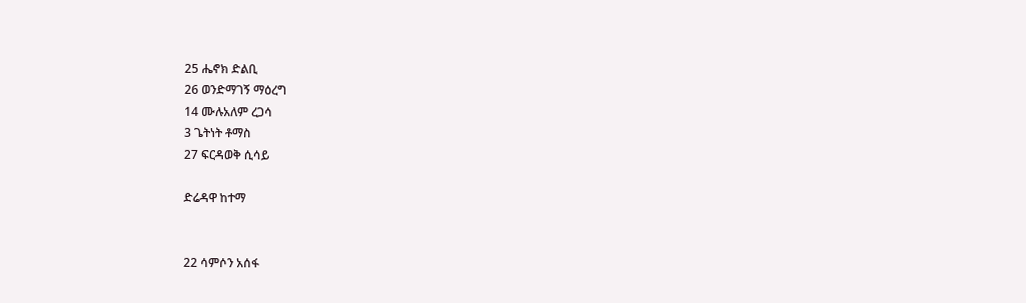25 ሔኖክ ድልቢ
26 ወንድማገኝ ማዕረግ
14 ሙሉአለም ረጋሳ
3 ጌትነት ቶማስ
27 ፍርዳወቅ ሲሳይ

ድሬዳዋ ከተማ


22 ሳምሶን አሰፋ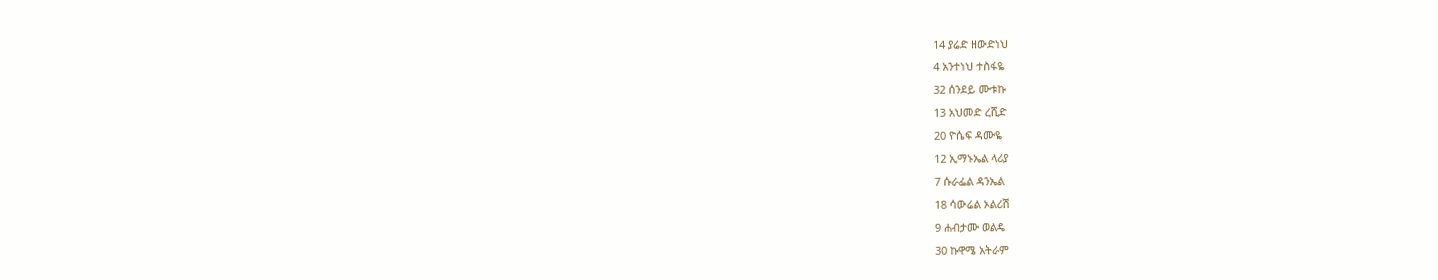14 ያሬድ ዘውድነህ
4 አንተነህ ተስፋዬ
32 ሰንደይ ሙቱኩ
13 አህመድ ረሺድ
20 ዮሴፍ ዳሙዬ
12 ኢማኑኤል ላሪያ
7 ሱራፌል ዳንኤል
18 ሳውሬል ኦልሪሽ
9 ሐብታሙ ወልዴ
30 ኩዋሜ አትራም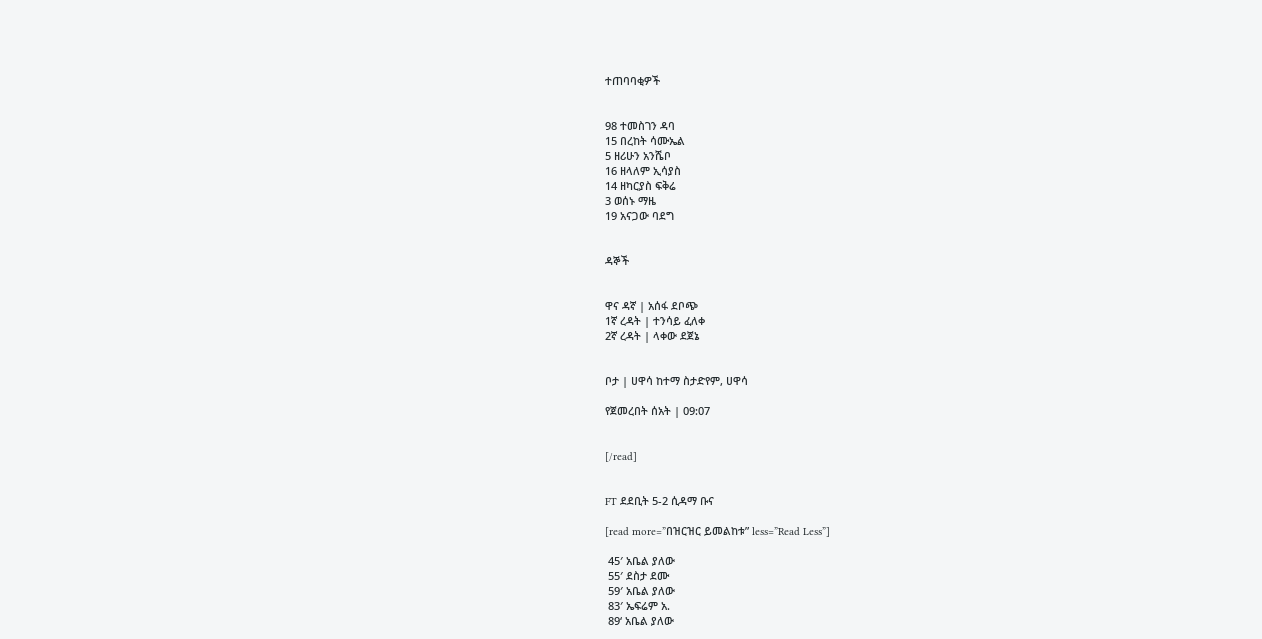ተጠባባቂዎች


98 ተመስገን ዳባ
15 በረከት ሳሙኤል
5 ዘሪሁን አንሼቦ
16 ዘላለም ኢሳያስ
14 ዘካርያስ ፍቅሬ
3 ወሰኑ ማዜ
19 አናጋው ባደግ


ዳኞች


ዋና ዳኛ | አሰፋ ደቦጭ
1ኛ ረዳት | ተንሳይ ፈለቀ
2ኛ ረዳት | ላቀው ደጀኔ


ቦታ | ሀዋሳ ከተማ ስታድየም, ሀዋሳ

የጀመረበት ሰአት | 09:07


[/read]


FT ደደቢት 5-2 ሲዳማ ቡና

[read more=”በዝርዝር ይመልከቱ” less=”Read Less”]

 45′ አቤል ያለው
 55′ ደስታ ደሙ
 59′ አቤል ያለው
 83′ ኤፍሬም አ.
 89‘ አቤል ያለው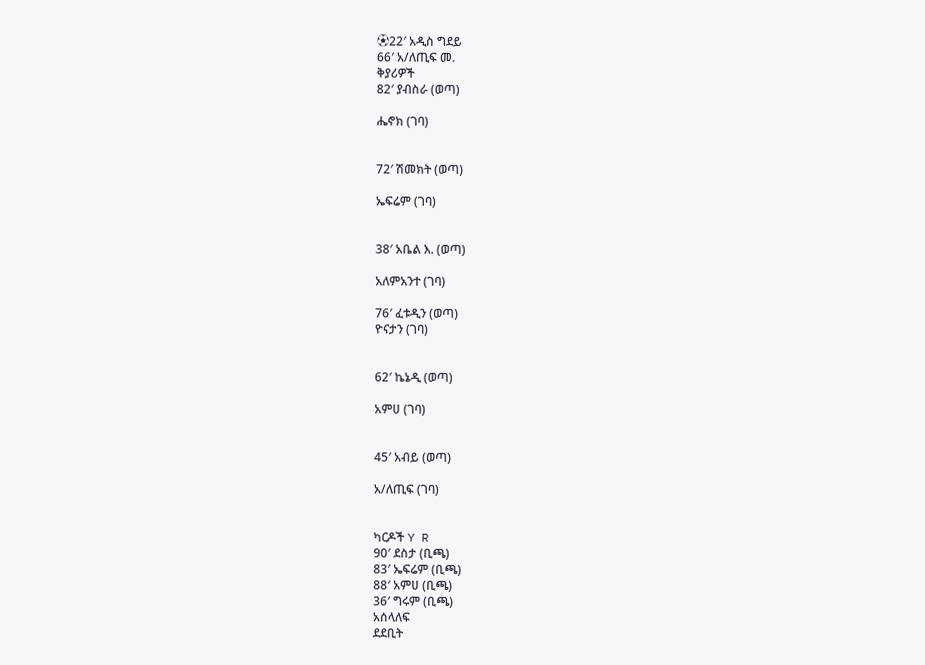⚽22′ አዲስ ግደይ
66′ አ/ለጢፍ መ.
ቅያሪዎች
82′ ያብስራ (ወጣ)

ሔኖክ (ገባ)


72′ ሽመክት (ወጣ)

ኤፍሬም (ገባ)


38′ አቤል እ. (ወጣ)

አለምአንተ (ገባ)

76′ ፈቱዲን (ወጣ)
ዮናታን (ገባ)


62′ ኬኔዲ (ወጣ)

አምሀ (ገባ)


45′ አብይ (ወጣ)

አ/ለጢፍ (ገባ)


ካርዶች Y R
90′ ደስታ (ቢጫ)
83′ ኤፍሬም (ቢጫ)
88′ አምሀ (ቢጫ)
36′ ግሩም (ቢጫ)
አሰላለፍ
ደደቢት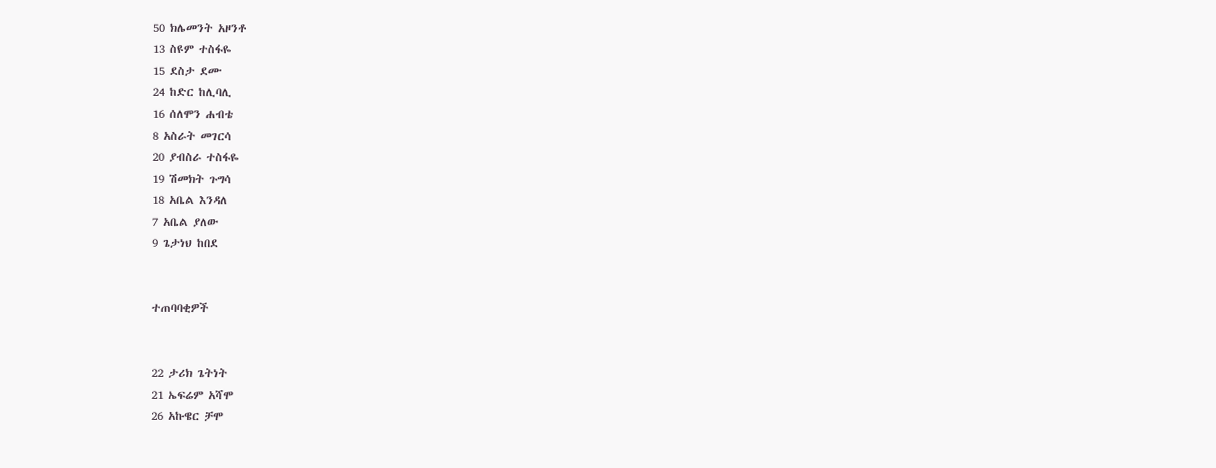50 ክሌመንት አዞንቶ
13 ስዩም ተስፋዬ
15 ደስታ ደሙ
24 ከድር ከሊባሊ
16 ሰለሞን ሐብቴ
8 አስራት መገርሳ
20 ያብስራ ተስፋዬ
19 ሽመክት ጉግሳ
18 አቤል እንዳለ
7 አቤል ያለው
9 ጌታነህ ከበደ


ተጠባባቂዎች


22 ታሪክ ጌትነት
21 ኤፍሬም አሻሞ
26 አኩዌር ቻሞ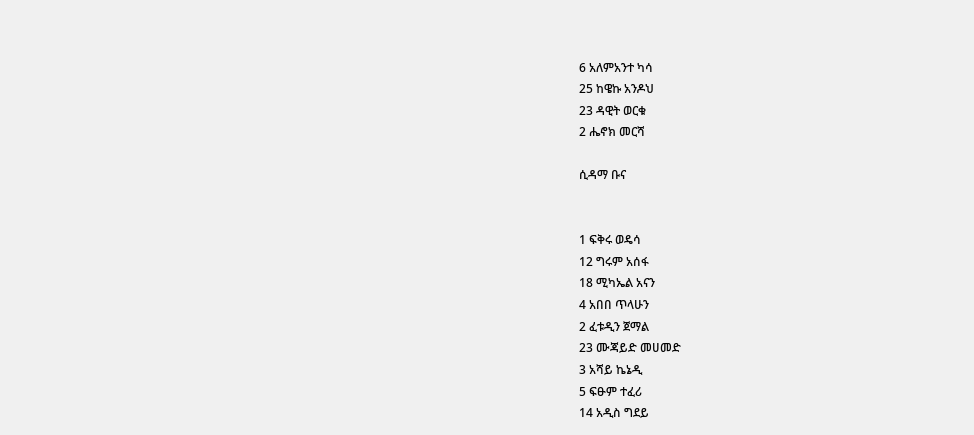6 አለምአንተ ካሳ
25 ከዌኩ አንዶህ
23 ዳዊት ወርቁ
2 ሔኖክ መርሻ

ሲዳማ ቡና


1 ፍቅሩ ወዴሳ
12 ግሩም አሰፋ
18 ሚካኤል አናን
4 አበበ ጥላሁን
2 ፈቱዲን ጀማል
23 ሙጃይድ መሀመድ
3 አሻይ ኬኔዲ
5 ፍፁም ተፈሪ
14 አዲስ ግደይ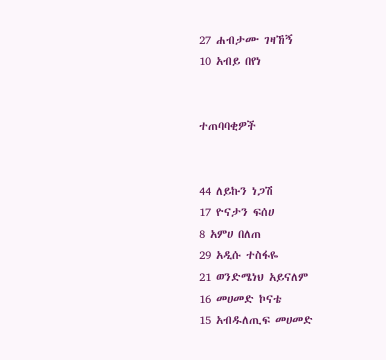27 ሐብታሙ ገዛኸኝ
10 አብይ በየነ


ተጠባባቂዎች


44 ለይኩን ነጋሽ
17 ዮናታን ፍሰሀ
8 አምሀ በለጠ
29 አዲሱ ተስፋዬ
21 ወንድሜነህ አይናለም
16 መሀመድ ኮናቴ
15 አብዱለጢፍ መሀመድ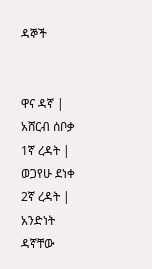ዳኞች


ዋና ዳኛ | አሸርብ ሰቦቃ
1ኛ ረዳት | ወጋየሁ ደነቀ
2ኛ ረዳት | አንድነት ዳኛቸው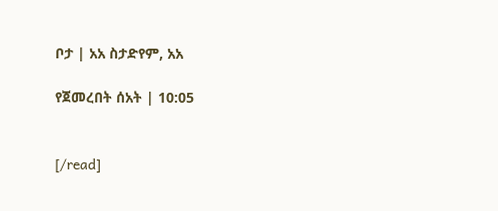ቦታ | አአ ስታድየም, አአ

የጀመረበት ሰአት | 10:05


[/read]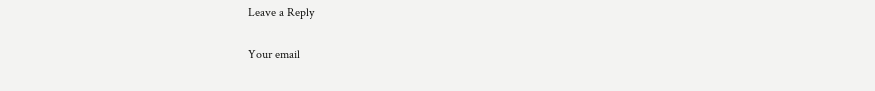Leave a Reply

Your email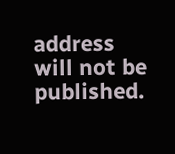address will not be published.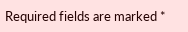Required fields are marked *